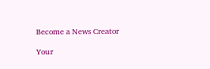Become a News Creator

Your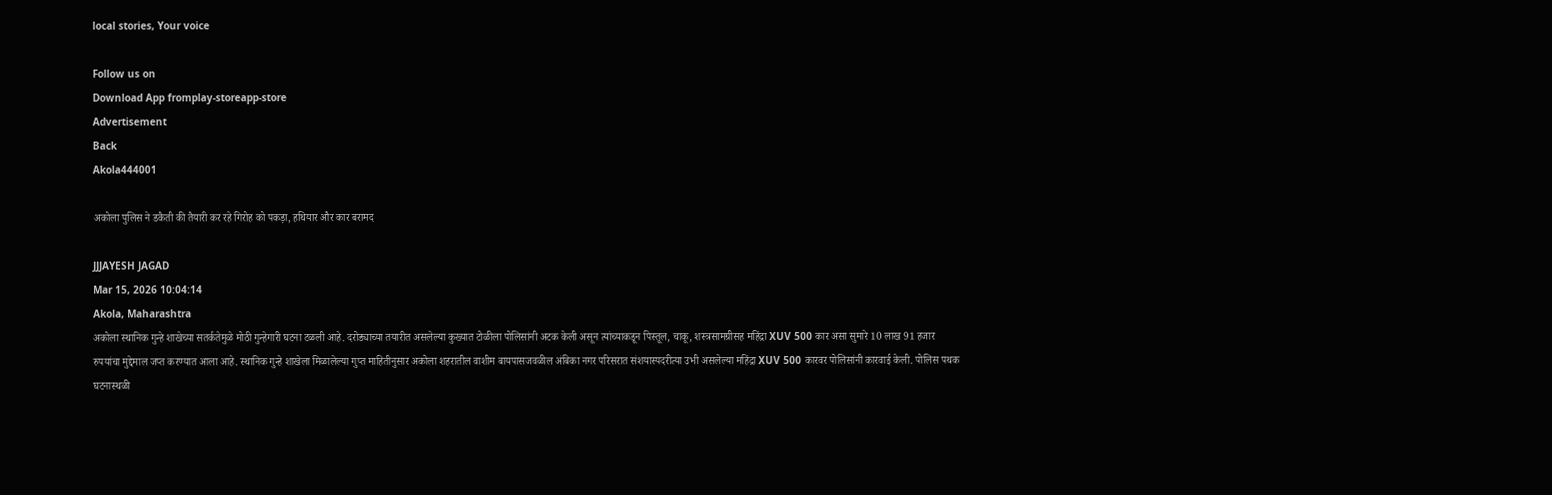local stories, Your voice

Follow us on
Download App fromplay-storeapp-store
Advertisement
Back
Akola444001

अकोला पुलिस ने डकैती की तैयारी कर रहे गिरोह को पकड़ा, हथियार और कार बरामद

JJJAYESH JAGAD
Mar 15, 2026 10:04:14
Akola, Maharashtra
अकोला स्थानिक गुन्हे शाखेच्या सतर्कतेमुळे मोठी गुन्हेगारी घटना टळली आहे. दरोड्याच्या तयारीत असलेल्या कुख्यात टोळीला पोलिसांनी अटक केली असून त्यांच्याकडून पिस्तूल, चाकू, शस्त्रसामग्रीसह महिंद्रा XUV 500 कार असा सुमारे 10 लाख 91 हजार रुपयांचा मुद्देमाल जप्त करण्यात आला आहे. स्थानिक गुन्हे शाखेला मिळालेल्या गुप्त माहितीनुसार अकोला शहरातील वाशीम बायपासजवळील अंबिका नगर परिसरात संशयास्पदरीत्या उभी असलेल्या महिंद्रा XUV 500 कारवर पोलिसांनी कारवाई केली. पोलिस पथक घटनास्थळी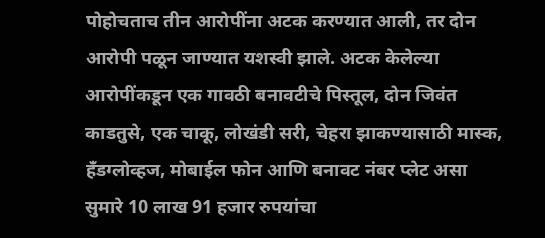पोहोचताच तीन आरोपींना अटक करण्यात आली, तर दोन आरोपी पळून जाण्यात यशस्वी झाले. अटक केलेल्या आरोपींकडून एक गावठी बनावटीचे पिस्तूल, दोन जिवंत काडतुसे, एक चाकू, लोखंडी सरी, चेहरा झाकण्यासाठी मास्क, हँडग्लोव्हज, मोबाईल फोन आणि बनावट नंबर प्लेट असा सुमारे 10 लाख 91 हजार रुपयांचा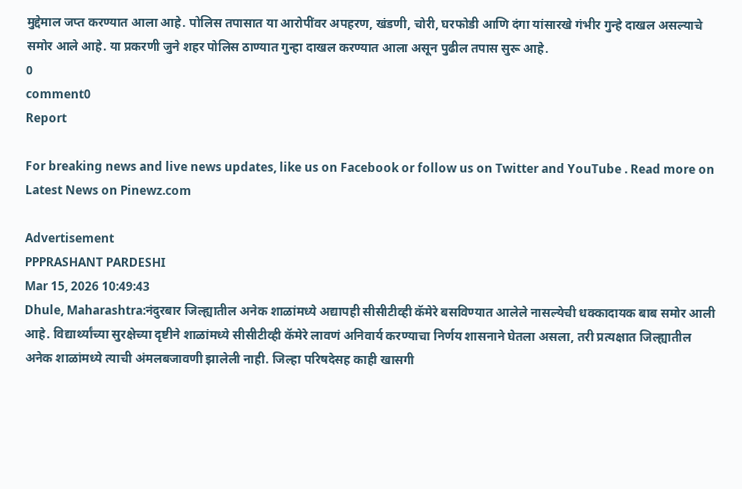मुद्देमाल जप्त करण्यात आला आहे. पोलिस तपासात या आरोपींवर अपहरण, खंडणी, चोरी, घरफोडी आणि दंगा यांसारखे गंभीर गुन्हे दाखल असल्याचे समोर आले आहे. या प्रकरणी जुने शहर पोलिस ठाण्यात गुन्हा दाखल करण्यात आला असून पुढील तपास सुरू आहे.
0
comment0
Report

For breaking news and live news updates, like us on Facebook or follow us on Twitter and YouTube . Read more on Latest News on Pinewz.com

Advertisement
PPPRASHANT PARDESHI
Mar 15, 2026 10:49:43
Dhule, Maharashtra:नंदुरबार जिल्ह्यातील अनेक शाळांमध्ये अद्यापही सीसीटीव्ही कॅमेरे बसविण्यात आलेले नासल्येची धक्कादायक बाब समोर आली आहे. विद्यार्थ्यांच्या सुरक्षेच्या दृष्टीने शाळांमध्ये सीसीटीव्ही कॅमेरे लावणं अनिवार्य करण्याचा निर्णय शासनाने घेतला असला, तरी प्रत्यक्षात जिल्ह्यातील अनेक शाळांमध्ये त्याची अंमलबजावणी झालेली नाही. जिल्हा परिषदेसह काही खासगी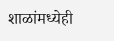शाळांमध्येही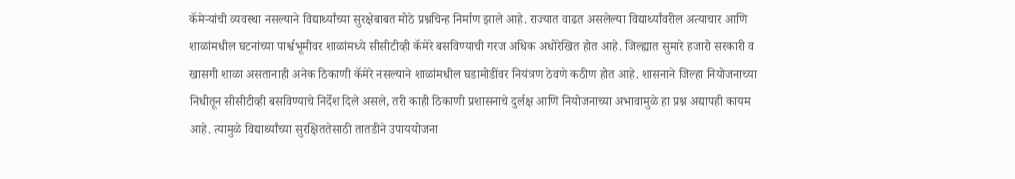कॅमेऱ्यांची व्यवस्था नसल्याने विद्यार्थ्यांच्या सुरक्षेबाबत मोठे प्रश्नचिन्ह निर्माण झाले आहे. राज्यात वाढत असलेल्या विद्यार्थ्यांवरील अत्याचार आणि शाळांमधील घटनांच्या पार्श्वभूमीवर शाळांमध्ये सीसीटीव्ही कॅमेरे बसविण्याची गरज अधिक अधोरेखित होत आहे. जिल्ह्यात सुमारे हजारो सरकारी व खासगी शाळा असतानाही अनेक ठिकाणी कॅमेरे नसल्याने शाळांमधील घडामोडींवर नियंत्रण ठेवणे कठीण होत आहे. शासनाने जिल्हा नियोजनाच्या निधीतून सीसीटीव्ही बसविण्याचे निर्देश दिले असले, तरी काही ठिकाणी प्रशासनाचे दुर्लक्ष आणि नियोजनाच्या अभावामुळे हा प्रश्न अद्यापही कायम आहे. त्यामुळे विद्यार्थ्यांच्या सुरक्षिततेसाठी तातडीने उपाययोजना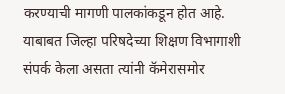करण्याची मागणी पालकांकडून होत आहे. याबाबत जिल्हा परिषदेच्या शिक्षण विभागाशी संपर्क केला असता त्यांनी कॅमेरासमोर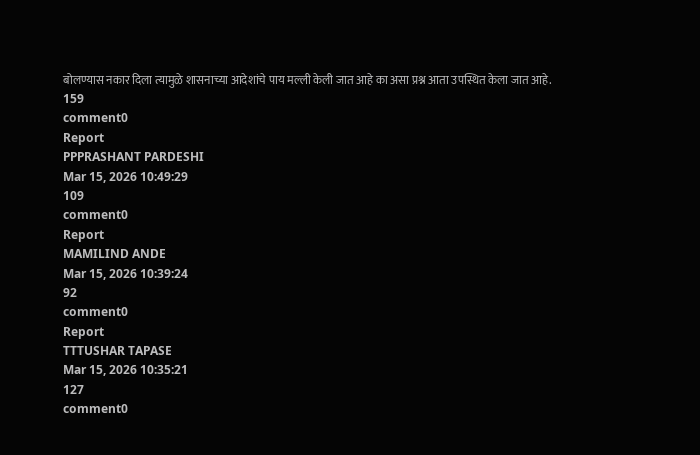बोलण्यास नकार दिला त्यामुळे शासनाच्या आदेशांचे पाय मल्ली केली जात आहे का असा प्रश्न आता उपस्थित केला जात आहे.
159
comment0
Report
PPPRASHANT PARDESHI
Mar 15, 2026 10:49:29
109
comment0
Report
MAMILIND ANDE
Mar 15, 2026 10:39:24
92
comment0
Report
TTTUSHAR TAPASE
Mar 15, 2026 10:35:21
127
comment0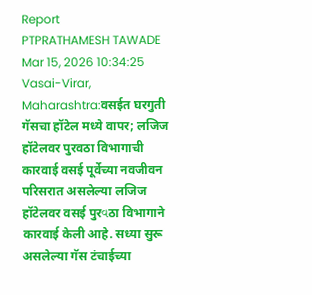Report
PTPRATHAMESH TAWADE
Mar 15, 2026 10:34:25
Vasai-Virar, Maharashtra:वसईत घरगुती गॅसचा हॉटेल मध्ये वापर; लजिज हॉटेलवर पुरवठा विभागाची कारवाई वसई पूर्वेच्या नवजीवन परिसरात असलेल्या लजिज हॉटेलवर वसई पुरવठा विभागाने कारवाई केली आहे. सध्या सुरू असलेल्या गॅस टंचाईच्या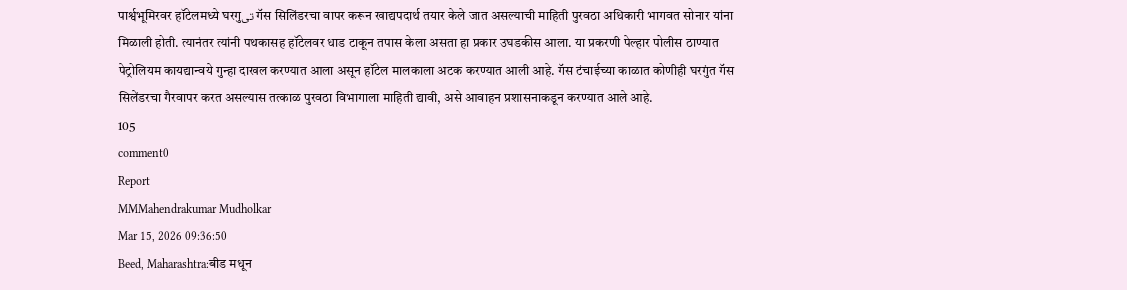पार्श्वभूमिरवर हॉटेलमध्ये घरगुتی गॅस सिलिंडरचा वापर करून खाद्यपदार्थ तयार केले जात असल्याची माहिती पुरवठा अधिकारी भागवत सोनार यांना मिळाली होती. त्यानंतर त्यांनी पथकासह हॉटेलवर धाड टाकून तपास केला असता हा प्रकार उघडकीस आला. या प्रकरणी पेल्हार पोलीस ठाण्यात पेट्रोलियम कायद्यान्वये गुन्हा दाखल करण्यात आला असून हॉटेल मालकाला अटक करण्यात आली आहे. गॅस टंचाईच्या काळात कोणीही घरगुंत गॅस सिलेंडरचा गैरवापर करत असल्यास तत्काळ पुरवठा विभागाला माहिती द्यावी, असे आवाहन प्रशासनाकडून करण्यात आले आहे.
105
comment0
Report
MMMahendrakumar Mudholkar
Mar 15, 2026 09:36:50
Beed, Maharashtra:बीड मधून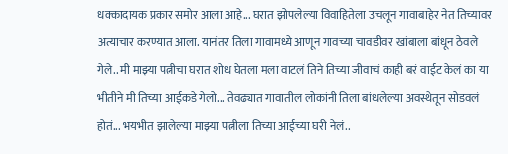धक्कादायक प्रकार समोर आला आहे... घरात झोपलेल्या विवाहितेला उचलून गावाबाहेर नेत तिच्यावर अत्याचार करण्यात आला. यानंतर तिला गावामध्ये आणून गावच्या चावडीवर खांबाला बांधून ठेवले गेले.. मी माझ्या पत्नीचा घरात शोध घेतला मला वाटलं तिने तिच्या जीवाचं काही बरं वाईट केलं का या भीतीने मी तिच्या आईकडे गेलो... तेवढ्यात गावातील लोकांनी तिला बांधलेल्या अवस्थेतून सोडवलं होतं... भयभीत झालेल्या माझ्या पत्नीला तिच्या आईच्या घरी नेलं..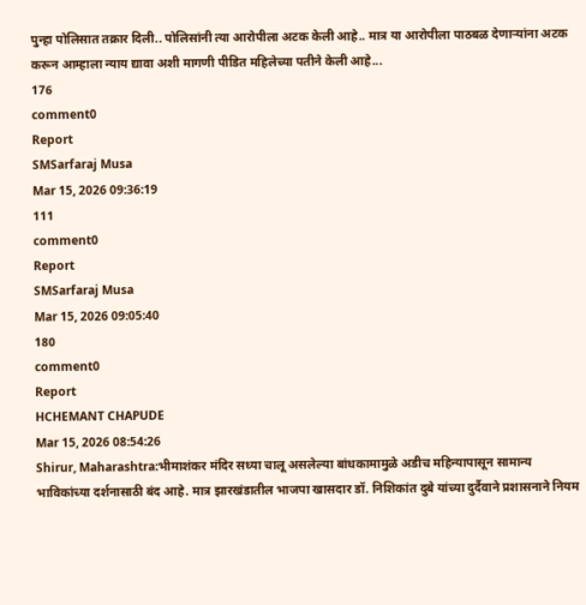पुन्हा पोलिसात तक्रार दिली.. पोलिसांनी त्या आरोपीला अटक केली आहे.. मात्र या आरोपीला पाठबळ देणाऱ्यांना अटक करून आम्हाला न्याय द्यावा अशी मागणी पीडित महिलेच्या पतीने केली आहे...
176
comment0
Report
SMSarfaraj Musa
Mar 15, 2026 09:36:19
111
comment0
Report
SMSarfaraj Musa
Mar 15, 2026 09:05:40
180
comment0
Report
HCHEMANT CHAPUDE
Mar 15, 2026 08:54:26
Shirur, Maharashtra:भीमाशंकर मंदिर सध्या चालू असलेल्या बांधकामामुळे अडीच महिन्यापासून सामान्य भाविकांच्या दर्शनासाठी बंद आहे. मात्र झारखंडातील भाजपा खासदार डॉ. निशिकांत दुबे यांच्या दुर्दैवाने प्रशासनाने नियम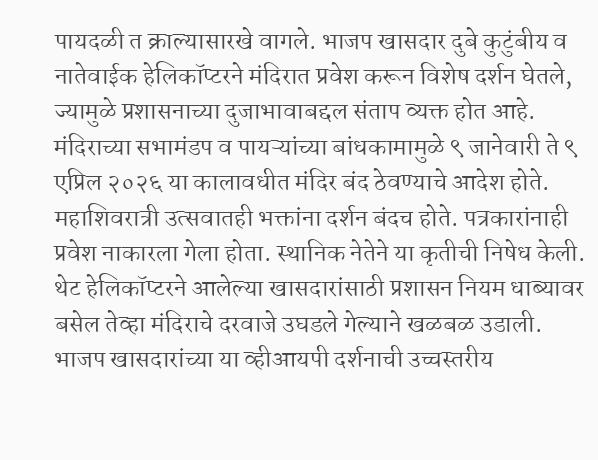पायदळी त क्राल्यासारखे वागले. भाजप खासदार दुबे कुटुंबीय व नातेवाईक हेलिकॉप्टरने मंदिरात प्रवेश करून विशेष दर्शन घेतले, ज्यामुळे प्रशासनाच्या दुजाभावाबद्दल संताप व्यक्त होत आहे. मंदिराच्या सभामंडप व पायऱ्यांच्या बांधकामामुळे ९ जानेवारी ते ९ एप्रिल २०२६ या कालावधीत मंदिर बंद ठेवण्याचे आदेश होते. महाशिवरात्री उत्सवातही भक्तांना दर्शन बंदच होते. पत्रकारांनाही प्रवेश नाकारला गेला होता. स्थानिक नेतेने या कृतीची निषेध केली. थेट हेलिकॉप्टरने आलेल्या खासदारांसाठी प्रशासन नियम धाब्यावर बसेल तेव्हा मंदिराचे दरवाजे उघडले गेल्याने खळबळ उडाली. भाजप खासदारांच्या या व्हीआयपी दर्शनाची उच्चस्तरीय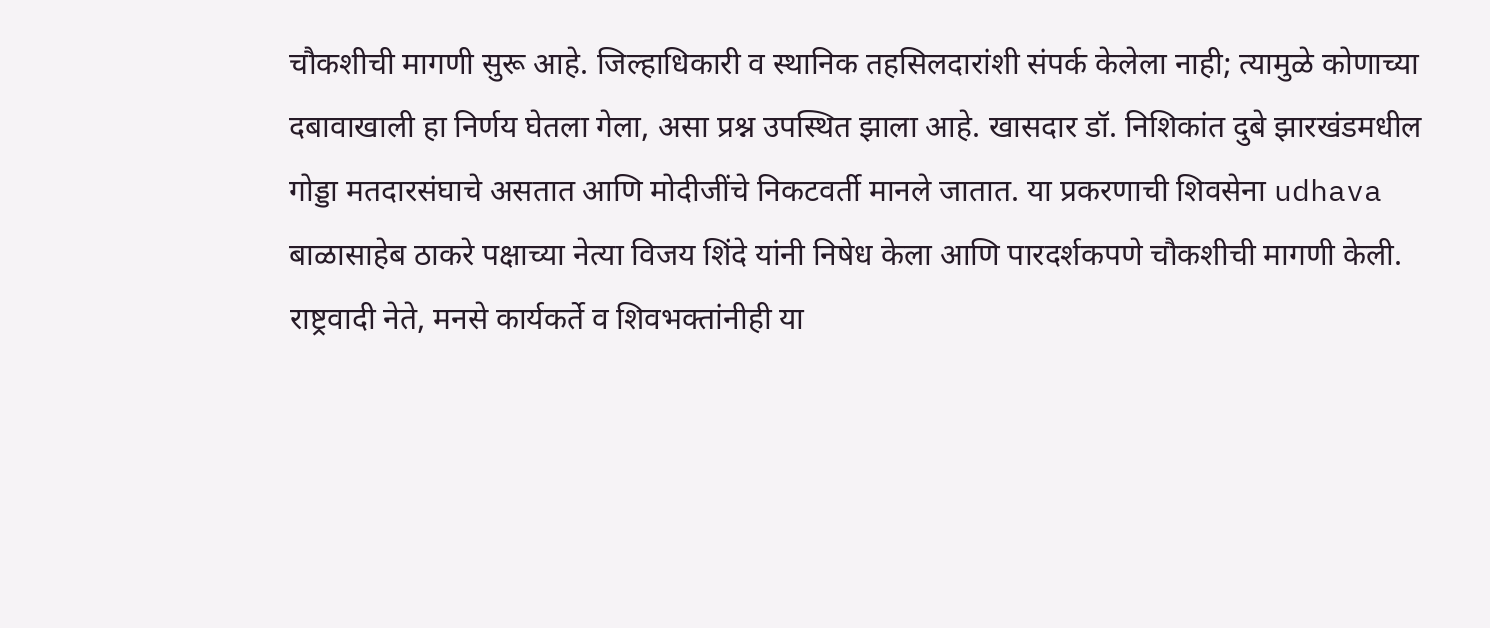चौकशीची मागणी सुरू आहे. जिल्हाधिकारी व स्थानिक तहसिलदारांशी संपर्क केलेला नाही; त्यामुळे कोणाच्या दबावाखाली हा निर्णय घेतला गेला, असा प्रश्न उपस्थित झाला आहे. खासदार डॉ. निशिकांत दुबे झारखंडमधील गोड्डा मतदारसंघाचे असतात आणि मोदीजींचे निकटवर्ती मानले जातात. या प्रकरणाची शिवसेना udhava बाळासाहेब ठाकरे पक्षाच्या नेत्या विजय शिंदे यांनी निषेध केला आणि पारदर्शकपणे चौकशीची मागणी केली. राष्ट्रवादी नेते, मनसे कार्यकर्ते व शिवभक्तांनीही या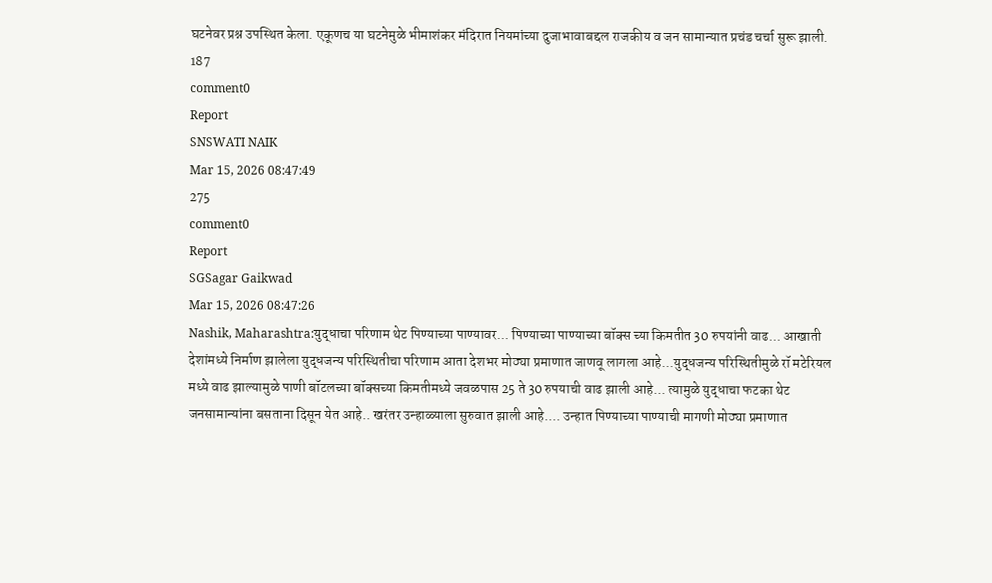घटनेवर प्रश्न उपस्थित केला. एकूणच या घटनेमुळे भीमाशंकर मंदिरात नियमांच्या दुजाभावाबद्दल राजकीय व जन सामान्यात प्रचंड चर्चा सुरू झाली.
187
comment0
Report
SNSWATI NAIK
Mar 15, 2026 08:47:49
275
comment0
Report
SGSagar Gaikwad
Mar 15, 2026 08:47:26
Nashik, Maharashtra:युद्धाचा परिणाम थेट पिण्याच्या पाण्यावर... पिण्याच्या पाण्याच्या बॉक्स च्या किमतीत 30 रुपयांनी वाढ... आखाती देशांमध्ये निर्माण झालेला युद्धजन्य परिस्थितीचा परिणाम आता देशभर मोठ्या प्रमाणात जाणवू लागला आहे...युद्धजन्य परिस्थितीमुळे रॉ मटेरियल मध्ये वाढ झाल्यामुळे पाणी बॉटलच्या बॉक्सच्या किमतीमध्ये जवळपास 25 ते 30 रुपयाची वाढ झाली आहे... त्यामुळे युद्धाचा फटका थेट जनसामान्यांना बसताना दिसून येत आहे.. खरंतर उन्हाळ्याला सुरुवात झाली आहे.... उन्हात पिण्याच्या पाण्याची मागणी मोठ्या प्रमाणात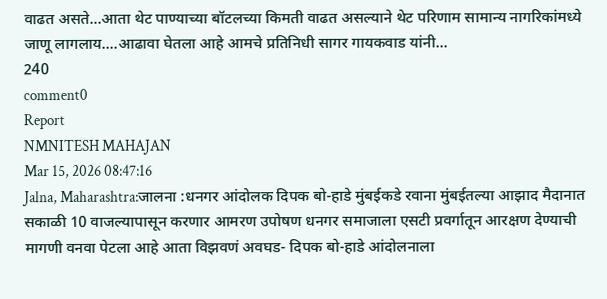वाढत असते...आता थेट पाण्याच्या बॉटलच्या किमती वाढत असल्याने थेट परिणाम सामान्य नागरिकांमध्ये जाणू लागलाय....आढावा घेतला आहे आमचे प्रतिनिधी सागर गायकवाड यांनी...
240
comment0
Report
NMNITESH MAHAJAN
Mar 15, 2026 08:47:16
Jalna, Maharashtra:जालना :धनगर आंदोलक दिपक बो-हाडे मुंबईकडे रवाना मुंबईतल्या आझाद मैदानात सकाळी 10 वाजल्यापासून करणार आमरण उपोषण धनगर समाजाला एसटी प्रवर्गातून आरक्षण देण्याची मागणी वनवा पेटला आहे आता विझवणं अवघड- दिपक बो-हाडे आंदोलनाला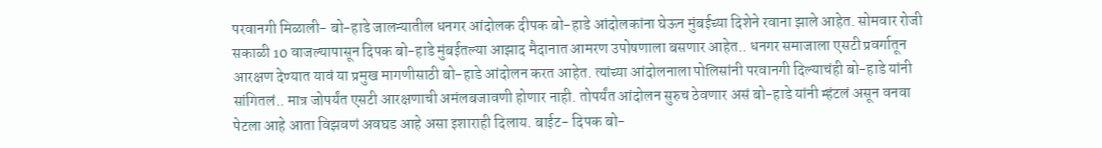परवानगी मिळाली- बो-हाडे जालन्यातील धनगर आंदोलक दीपक बो-हाडे आंदोलकांना घेऊन मुंबईच्या दिशेने रवाना झाले आहेत. सोमवार रोजी सकाळी 10 वाजल्यापासून दिपक बो-हाडे मुंबईतल्या आझाद मैदानात आमरण उपोषणाला बसणार आहेत.. धनगर समाजाला एसटी प्रवर्गातून आरक्षण देण्यात यावं या प्रमुख मागणीसाठी बो-हाडे आंदोलन करत आहेत. त्यांच्या आंदोलनाला पोलिसांनी परवानगी दिल्याचंही बो-हाडे यांनी सांगितलं.. मात्र जोपर्यंत एसटी आरक्षणाची अमंलबजावणी होणार नाही. तोपर्यंत आंदोलन सुरुच ठेवणार असं बो-हाडे यांनी म्हंटलं असून वनवा पेटला आहे आता विझवणं अवघड आहे असा इशाराही दिलाय. बाईट- दिपक बो-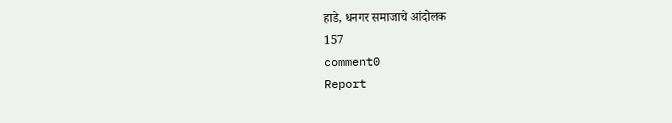हाडे, धनगर समाजाचे आंदोलक
157
comment0
Report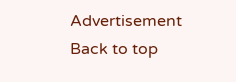Advertisement
Back to top